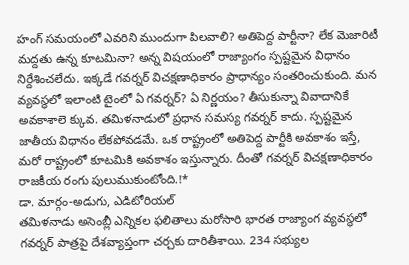హంగ్ సమయంలో ఎవరిని ముందుగా పిలవాలి? అతిపెద్ద పార్టీనా? లేక మెజారిటీ మద్దతు ఉన్న కూటమినా? అన్న విషయంలో రాజ్యాంగం స్పష్టమైన విధానం నిర్దేశించలేదు. ఇక్కడే గవర్నర్ విచక్షణాధికారం ప్రాధాన్యం సంతరించుకుంది. మన వ్యవస్థలో ఇలాంటి టైంలో ఏ గవర్నర్? ఏ నిర్ణయం? తీసుకున్నా వివాదానికే అవకాశాలె క్కువ. తమిళనాడులో ప్రధాన సమస్య గవర్నర్ కాదు. స్పష్టమైన జాతీయ విధానం లేకపోవడమే. ఒక రాష్ట్రంలో అతిపెద్ద పార్టీకి అవకాశం ఇస్తే, మరో రాష్ట్రంలో కూటమికి అవకాశం ఇస్తున్నారు. దీంతో గవర్నర్ విచక్షణాధికారం రాజకీయ రంగు పులుముకుంటోంది.!*
డా. మార్గం-అడుగు, ఎడిటోరియల్
తమిళనాడు అసెంబ్లీ ఎన్నికల ఫలితాలు మరోసారి భారత రాజ్యాంగ వ్యవస్థలో గవర్నర్ పాత్రపై దేశవ్యాప్తంగా చర్చకు దారితీశాయి. 234 సభ్యుల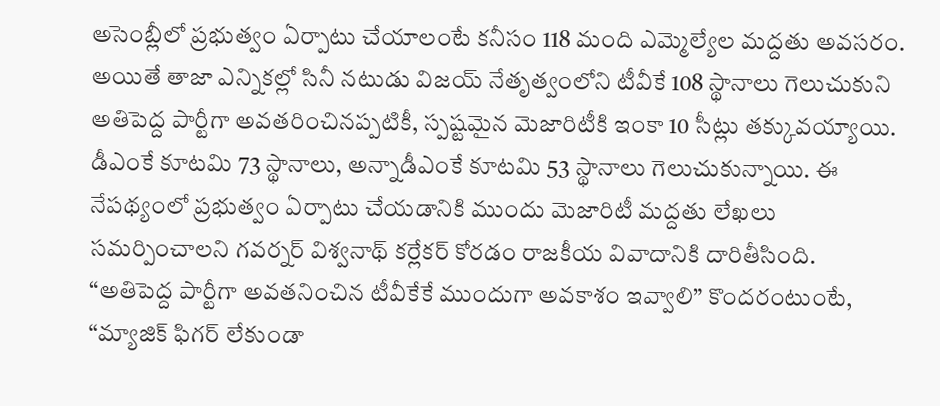అసెంబ్లీలో ప్రభుత్వం ఏర్పాటు చేయాలంటే కనీసం 118 మంది ఎమ్మెల్యేల మద్దతు అవసరం. అయితే తాజా ఎన్నికల్లో సినీ నటుడు విజయ్ నేతృత్వంలోని టీవీకే 108 స్థానాలు గెలుచుకుని అతిపెద్ద పార్టీగా అవతరించినప్పటికీ, స్పష్టమైన మెజారిటీకి ఇంకా 10 సీట్లు తక్కువయ్యాయి. డీఎంకే కూటమి 73 స్థానాలు, అన్నాడీఎంకే కూటమి 53 స్థానాలు గెలుచుకున్నాయి. ఈ నేపథ్యంలో ప్రభుత్వం ఏర్పాటు చేయడానికి ముందు మెజారిటీ మద్దతు లేఖలు సమర్పించాలని గవర్నర్ విశ్వనాథ్ కర్లేకర్ కోరడం రాజకీయ వివాదానికి దారితీసింది.
“అతిపెద్ద పార్టీగా అవతనించిన టీవీకేకే ముందుగా అవకాశం ఇవ్వాలి” కొందరంటుంటే, “మ్యాజిక్ ఫిగర్ లేకుండా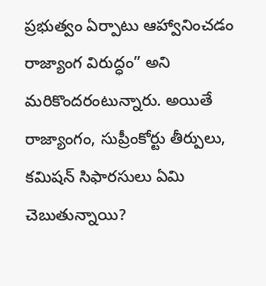ప్రభుత్వం ఏర్పాటు ఆహ్వానించడం రాజ్యాంగ విరుద్ధం” అని మరికొందరంటున్నారు. అయితే రాజ్యాంగం, సుప్రీంకోర్టు తీర్పులు, కమిషన్ సిఫారసులు ఏమి చెబుతున్నాయి?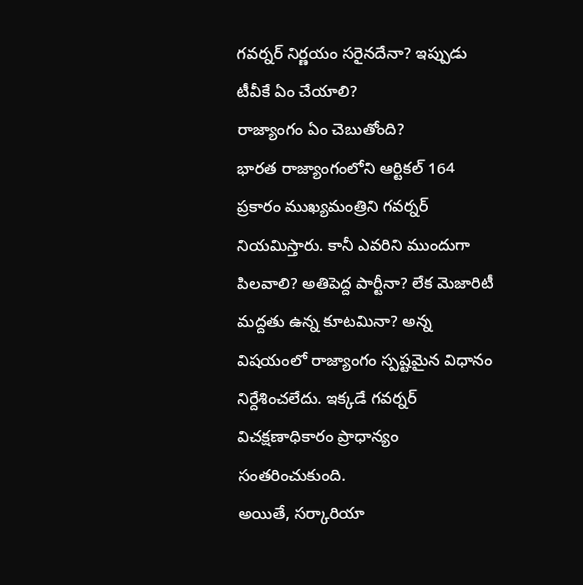గవర్నర్ నిర్ణయం సరైనదేనా? ఇప్పుడు టీవీకే ఏం చేయాలి?
రాజ్యాంగం ఏం చెబుతోంది?
భారత రాజ్యాంగంలోని ఆర్టికల్ 164 ప్రకారం ముఖ్యమంత్రిని గవర్నర్ నియమిస్తారు. కానీ ఎవరిని ముందుగా పిలవాలి? అతిపెద్ద పార్టీనా? లేక మెజారిటీ మద్దతు ఉన్న కూటమినా? అన్న విషయంలో రాజ్యాంగం స్పష్టమైన విధానం నిర్దేశించలేదు. ఇక్కడే గవర్నర్ విచక్షణాధికారం ప్రాధాన్యం సంతరించుకుంది.
అయితే, సర్కారియా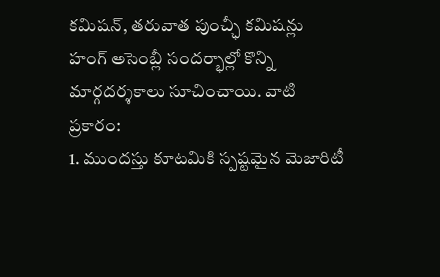కమిషన్, తరువాత పుంచ్ఛీ కమిషన్లు హంగ్ అసెంబ్లీ సందర్భాల్లో కొన్ని మార్గదర్శకాలు సూచించాయి. వాటి ప్రకారం:
1. ముందస్తు కూటమికి స్పష్టమైన మెజారిటీ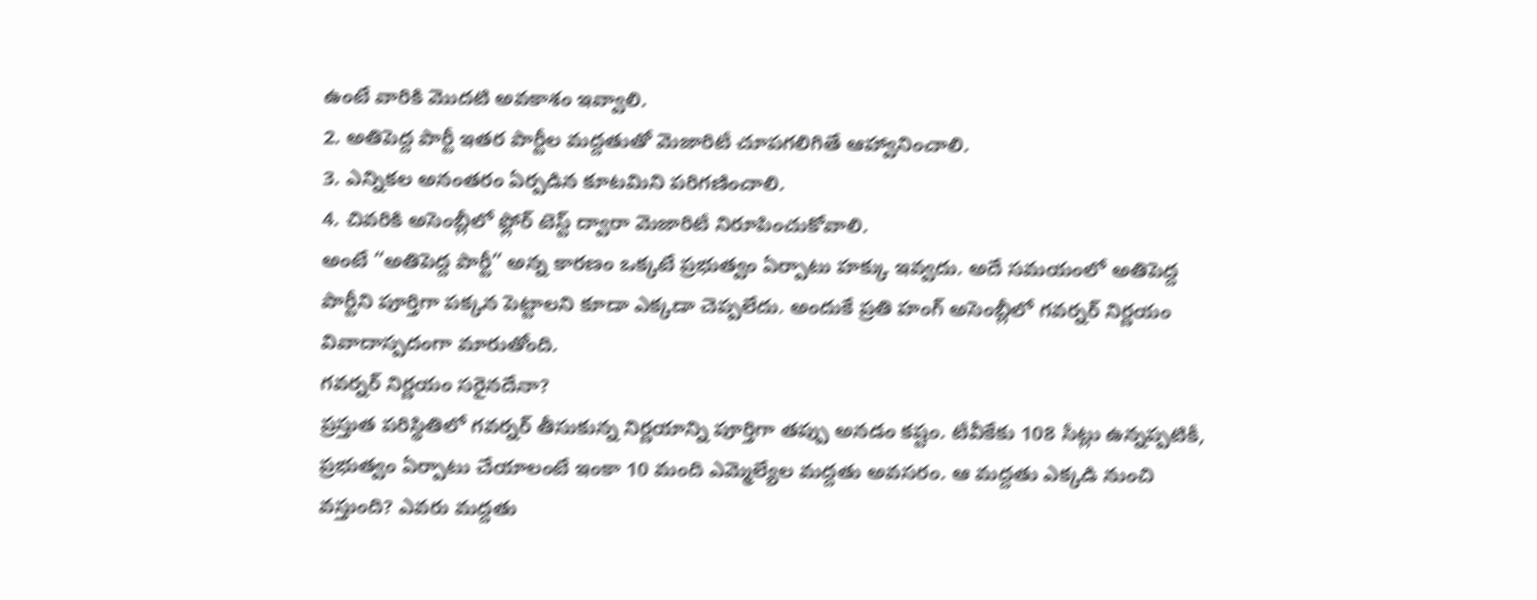ఉంటే వారికి మొదటి అవకాశం ఇవ్వాలి.
2. అతిపెద్ద పార్టీ ఇతర పార్టీల మద్దతుతో మెజారిటీ చూపగలిగితే ఆహ్వానించాలి.
3. ఎన్నికల అనంతరం ఏర్పడిన కూటమిని పరిగణించాలి.
4. చివరికి అసెంబ్లీలో ఫ్లోర్ టెస్ట్ ద్వారా మెజారిటీ నిరూపించుకోవాలి.
అంటే “అతిపెద్ద పార్టీ” అన్న కారణం ఒక్కటే ప్రభుత్వం ఏర్పాటు హక్కు ఇవ్వదు. అదే సమయంలో అతిపెద్ద పార్టీని పూర్తిగా పక్కన పెట్టాలని కూడా ఎక్కడా చెప్పలేదు. అందుకే ప్రతి హంగ్ అసెంబ్లీలో గవర్నర్ నిర్ణయం వివాదాస్పదంగా మారుతోంది.
గవర్నర్ నిర్ణయం సరైనదేనా?
ప్రస్తుత పరిస్థితిలో గవర్నర్ తీసుకున్న నిర్ణయాన్ని పూర్తిగా తప్పు అనడం కష్టం. టీవీకేకు 108 సీట్లు ఉన్నప్పటికీ, ప్రభుత్వం ఏర్పాటు చేయాలంటే ఇంకా 10 మంది ఎమ్మెల్యేల మద్దతు అవసరం. ఆ మద్దతు ఎక్కడి నుంచి వస్తుంది? ఎవరు మద్దతు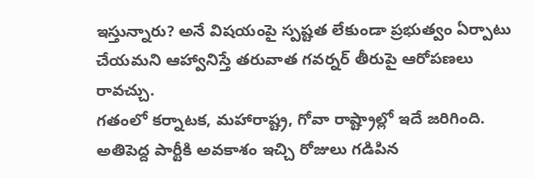ఇస్తున్నారు? అనే విషయంపై స్పష్టత లేకుండా ప్రభుత్వం ఏర్పాటు చేయమని ఆహ్వానిస్తే తరువాత గవర్నర్ తీరుపై ఆరోపణలు రావచ్చు.
గతంలో కర్నాటక, మహారాష్ట్ర, గోవా రాష్ట్రాల్లో ఇదే జరిగింది. అతిపెద్ద పార్టీకి అవకాశం ఇచ్చి రోజులు గడిపిన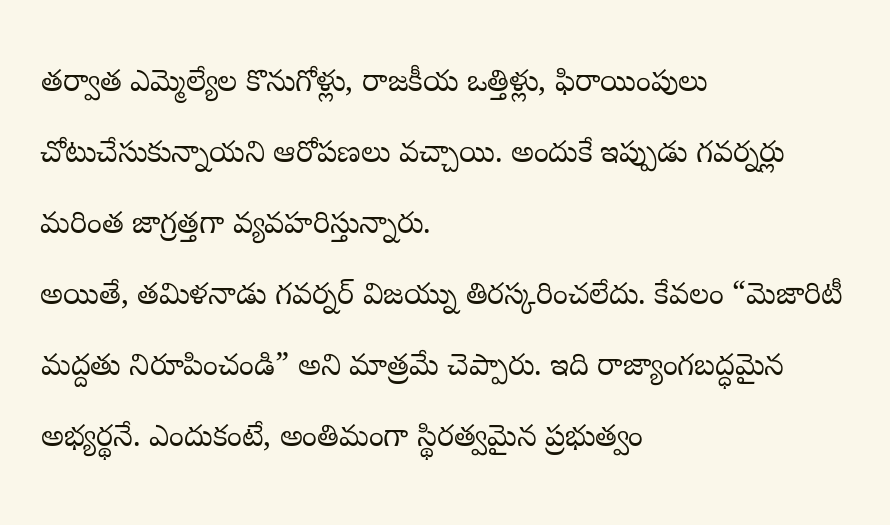తర్వాత ఎమ్మెల్యేల కొనుగోళ్లు, రాజకీయ ఒత్తిళ్లు, ఫిరాయింపులు చోటుచేసుకున్నాయని ఆరోపణలు వచ్చాయి. అందుకే ఇప్పుడు గవర్నర్లు మరింత జాగ్రత్తగా వ్యవహరిస్తున్నారు.
అయితే, తమిళనాడు గవర్నర్ విజయ్ను తిరస్కరించలేదు. కేవలం “మెజారిటీ మద్దతు నిరూపించండి” అని మాత్రమే చెప్పారు. ఇది రాజ్యాంగబద్ధమైన అభ్యర్థనే. ఎందుకంటే, అంతిమంగా స్థిరత్వమైన ప్రభుత్వం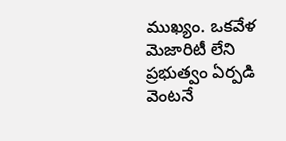ముఖ్యం. ఒకవేళ మెజారిటీ లేని ప్రభుత్వం ఏర్పడి వెంటనే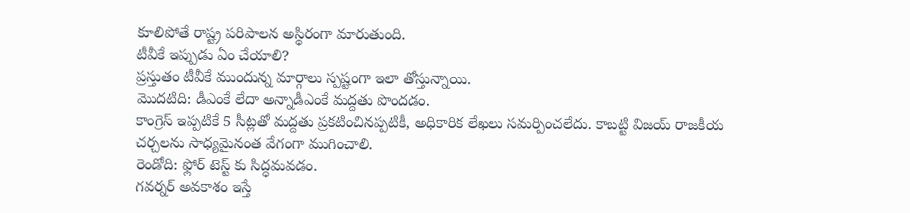కూలిపోతే రాష్ట్ర పరిపాలన అస్థిరంగా మారుతుంది.
టీవీకే ఇప్పుడు ఏం చేయాలి?
ప్రస్తుతం టీవీకే ముందున్న మార్గాలు స్పష్టంగా ఇలా తోస్తున్నాయి.
మొదటిది: డీఎంకే లేదా అన్నాడీఎంకే మద్దతు పొందడం.
కాంగ్రెస్ ఇప్పటికే 5 సీట్లతో మద్దతు ప్రకటించినప్పటికీ, అధికారిక లేఖలు సమర్పించలేదు. కాబట్టి విజయ్ రాజకీయ చర్చలను సాధ్యమైనంత వేగంగా ముగించాలి.
రెండోది: ఫ్లోర్ టెస్ట్ కు సిద్ధమవడం.
గవర్నర్ అవకాశం ఇస్తే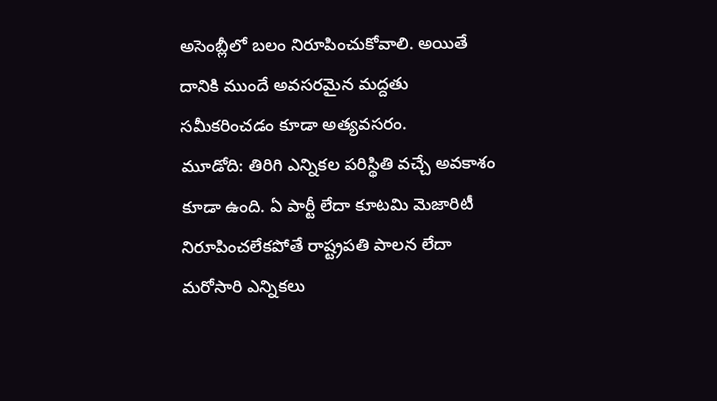అసెంబ్లీలో బలం నిరూపించుకోవాలి. అయితే దానికి ముందే అవసరమైన మద్దతు సమీకరించడం కూడా అత్యవసరం.
మూడోది: తిరిగి ఎన్నికల పరిస్థితి వచ్చే అవకాశం కూడా ఉంది. ఏ పార్టీ లేదా కూటమి మెజారిటీ నిరూపించలేకపోతే రాష్ట్రపతి పాలన లేదా మరోసారి ఎన్నికలు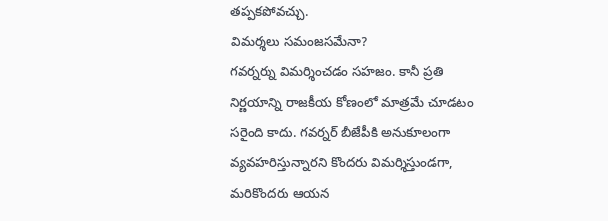తప్పకపోవచ్చు.
విమర్శలు సమంజసమేనా?
గవర్నర్ను విమర్శించడం సహజం. కానీ ప్రతి నిర్ణయాన్ని రాజకీయ కోణంలో మాత్రమే చూడటం సరైంది కాదు. గవర్నర్ బీజేపీకి అనుకూలంగా వ్యవహరిస్తున్నారని కొందరు విమర్శిస్తుండగా, మరికొందరు ఆయన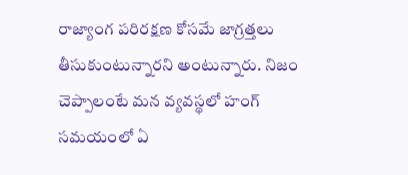రాజ్యాంగ పరిరక్షణ కోసమే జాగ్రత్తలు తీసుకుంటున్నారని అంటున్నారు. నిజం చెప్పాలంటే మన వ్యవస్థలో హంగ్ సమయంలో ఏ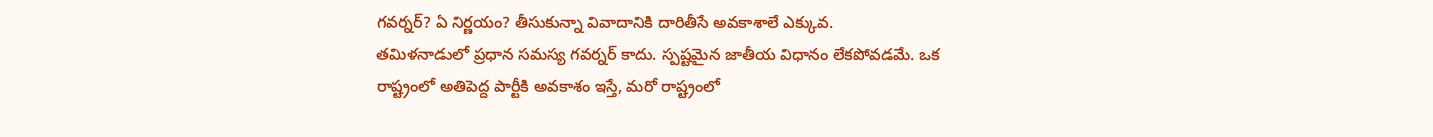గవర్నర్? ఏ నిర్ణయం? తీసుకున్నా వివాదానికి దారితీసే అవకాశాలే ఎక్కువ.
తమిళనాడులో ప్రధాన సమస్య గవర్నర్ కాదు. స్పష్టమైన జాతీయ విధానం లేకపోవడమే. ఒక రాష్ట్రంలో అతిపెద్ద పార్టీకి అవకాశం ఇస్తే, మరో రాష్ట్రంలో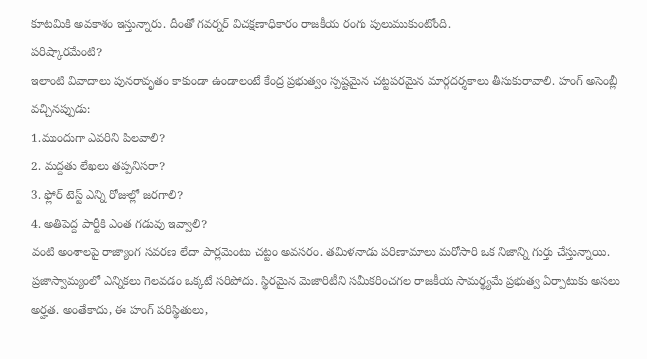కూటమికి అవకాశం ఇస్తున్నారు. దీంతో గవర్నర్ విచక్షణాధికారం రాజకీయ రంగు పులుముకుంటోంది.
పరిష్కారమేంటి?
ఇలాంటి వివాదాలు పునరావృతం కాకుండా ఉండాలంటే కేంద్ర ప్రభుత్వం స్పష్టమైన చట్టపరమైన మార్గదర్శకాలు తీసుకురావాలి. హంగ్ అసెంబ్లీ వచ్చినప్పుడు:
1.ముందుగా ఎవరిని పిలవాలి?
2. మద్దతు లేఖలు తప్పనిసరా?
3. ఫ్లోర్ టెస్ట్ ఎన్ని రోజుల్లో జరగాలి?
4. అతిపెద్ద పార్టీకి ఎంత గడువు ఇవ్వాలి?
వంటి అంశాలపై రాజ్యాంగ సవరణ లేదా పార్లమెంటు చట్టం అవసరం. తమిళనాడు పరిణామాలు మరోసారి ఒక నిజాన్ని గుర్తు చేస్తున్నాయి. ప్రజాస్వామ్యంలో ఎన్నికలు గెలవడం ఒక్కటే సరిపోదు. స్థిరమైన మెజారిటీని సమీకరించగల రాజకీయ సామర్థ్యమే ప్రభుత్వ ఏర్పాటుకు అసలు అర్హత. అంతేకాదు, ఈ హంగ్ పరిస్థితులు,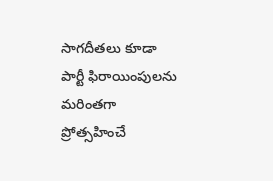సాగదీతలు కూడా పార్టీ ఫిరాయింపులను మరింతగా ప్రోత్సహించే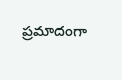ప్రమాదంగా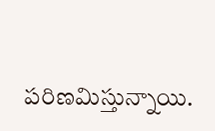పరిణమిస్తున్నాయి.